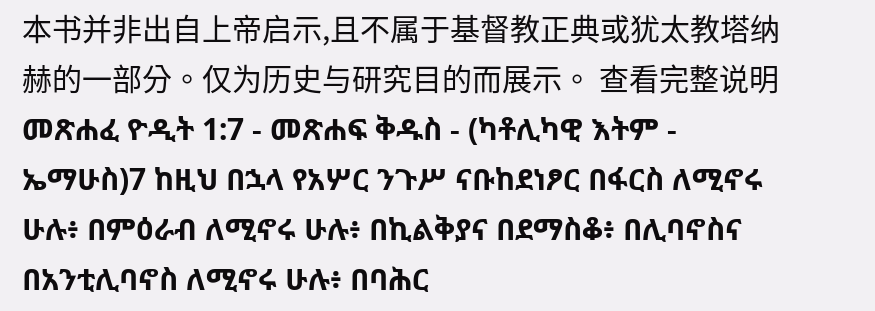本书并非出自上帝启示,且不属于基督教正典或犹太教塔纳赫的一部分。仅为历史与研究目的而展示。 查看完整说明 መጽሐፈ ዮዲት 1:7 - መጽሐፍ ቅዱስ - (ካቶሊካዊ እትም - ኤማሁስ)7 ከዚህ በኋላ የአሦር ንጉሥ ናቡከደነፆር በፋርስ ለሚኖሩ ሁሉ፥ በምዕራብ ለሚኖሩ ሁሉ፥ በኪልቅያና በደማስቆ፥ በሊባኖስና በአንቲሊባኖስ ለሚኖሩ ሁሉ፥ በባሕር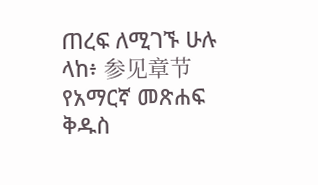ጠረፍ ለሚገኙ ሁሉ ላከ፥ 参见章节የአማርኛ መጽሐፍ ቅዱስ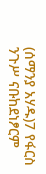(ሰማንያ አሃዱ)7 የፋርስ ንጉሥ ናቡከደነፆርም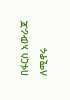በፋርስ አውራጃ ለሚኖሩ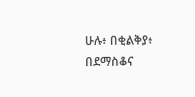ሁሉ፥ በቂልቅያ፥ በደማስቆና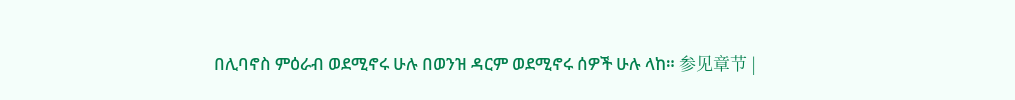በሊባኖስ ምዕራብ ወደሚኖሩ ሁሉ በወንዝ ዳርም ወደሚኖሩ ሰዎች ሁሉ ላከ። 参见章节 |